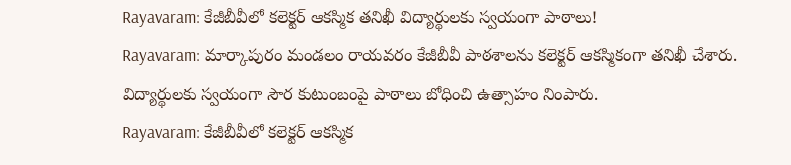Rayavaram: కేజీబీవీలో కలెక్టర్ ఆకస్మిక తనిఖీ విద్యార్థులకు స్వయంగా పాఠాలు!
Rayavaram: మార్కాపురం మండలం రాయవరం కేజీబీవీ పాఠశాలను కలెక్టర్ ఆకస్మికంగా తనిఖీ చేశారు. విద్యార్థులకు స్వయంగా సౌర కుటుంబంపై పాఠాలు బోధించి ఉత్సాహం నింపారు.
Rayavaram: కేజీబీవీలో కలెక్టర్ ఆకస్మిక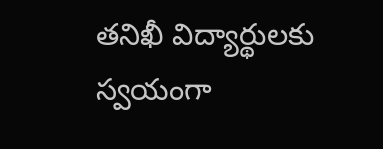తనిఖీ విద్యార్థులకు స్వయంగా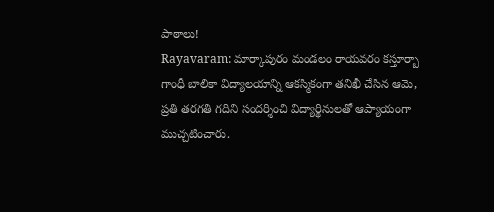పాఠాలు!
Rayavaram: మార్కాపురం మండలం రాయవరం కస్తూర్బా గాంధీ బాలికా విద్యాలయాన్ని ఆకస్మికంగా తనిఖీ చేసిన ఆమె, ప్రతి తరగతి గదిని సందర్శించి విద్యార్థినులతో ఆప్యాయంగా ముచ్చటించారు.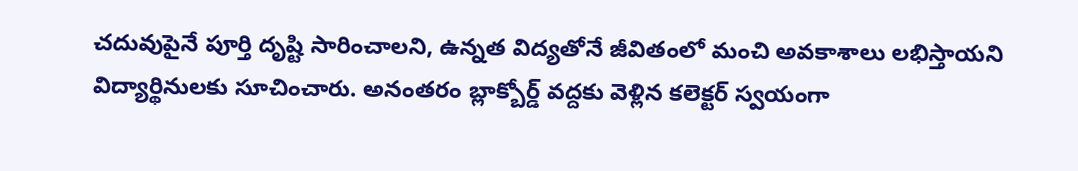చదువుపైనే పూర్తి దృష్టి సారించాలని, ఉన్నత విద్యతోనే జీవితంలో మంచి అవకాశాలు లభిస్తాయని విద్యార్థినులకు సూచించారు. అనంతరం బ్లాక్బోర్డ్ వద్దకు వెళ్లిన కలెక్టర్ స్వయంగా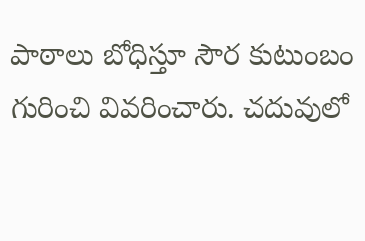పాఠాలు బోధిస్తూ సౌర కుటుంబం గురించి వివరించారు. చదువులో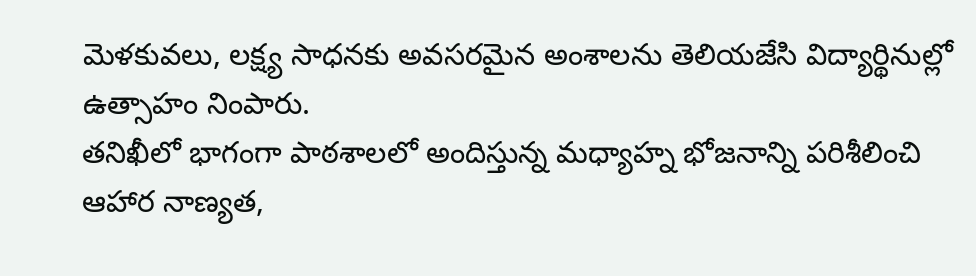మెళకువలు, లక్ష్య సాధనకు అవసరమైన అంశాలను తెలియజేసి విద్యార్థినుల్లో ఉత్సాహం నింపారు.
తనిఖీలో భాగంగా పాఠశాలలో అందిస్తున్న మధ్యాహ్న భోజనాన్ని పరిశీలించి ఆహార నాణ్యత,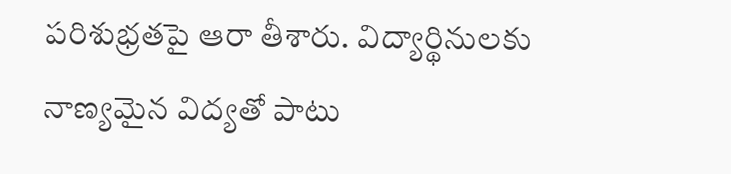పరిశుభ్రతపై ఆరా తీశారు. విద్యార్థినులకు నాణ్యమైన విద్యతో పాటు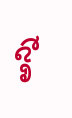అన్ని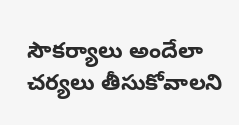సౌకర్యాలు అందేలా చర్యలు తీసుకోవాలని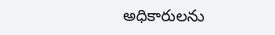అధికారులను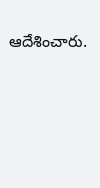ఆదేశించారు.